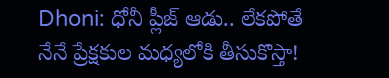Dhoni: ధోనీ ప్లీజ్ ఆడు.. లేకపోతే నేనే ప్రేక్షకుల మధ్యలోకి తీసుకొస్తా!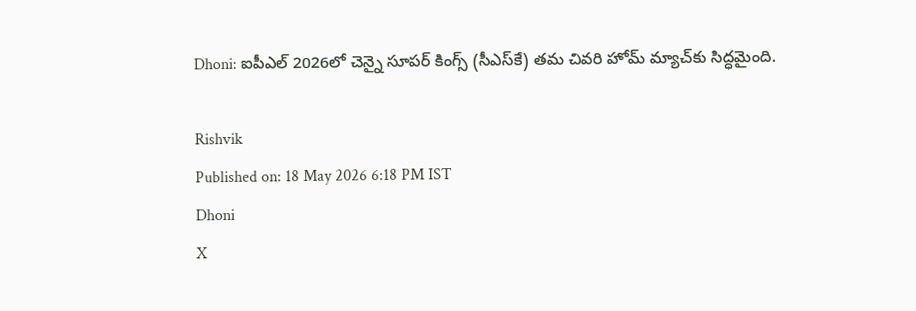Dhoni: ఐపీఎల్ 2026లో చెన్నై సూపర్ కింగ్స్‌ (సీఎస్‌కే) తమ చివరి హోమ్ మ్యాచ్‌కు సిద్ధమైంది.

Rishvik
Published on: 18 May 2026 6:18 PM IST
Dhoni
X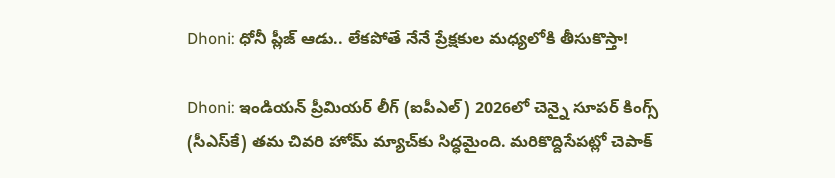Dhoni: ధోనీ ప్లీజ్ ఆడు.. లేకపోతే నేనే ప్రేక్షకుల మధ్యలోకి తీసుకొస్తా!

Dhoni: ఇండియన్ ప్రీమియర్ లీగ్‌ (ఐపీఎల్) 2026లో చెన్నై సూపర్ కింగ్స్‌ (సీఎస్‌కే) తమ చివరి హోమ్ మ్యాచ్‌కు సిద్ధమైంది. మరికొద్దిసేపట్లో చెపాక్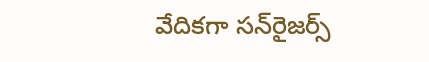వేదికగా సన్‌రైజర్స్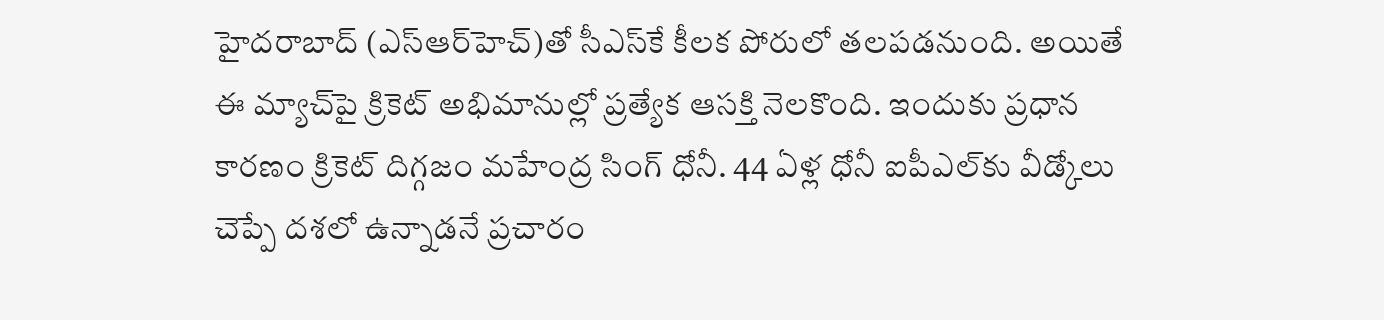హైదరాబాద్‌ (ఎస్‌ఆర్‌హెచ్)తో సీఎస్‌కే కీలక పోరులో తలపడనుంది. అయితే ఈ మ్యాచ్‌పై క్రికెట్ అభిమానుల్లో ప్రత్యేక ఆసక్తి నెలకొంది. ఇందుకు ప్రధాన కారణం క్రికెట్ దిగ్గజం మహేంద్ర సింగ్ ధోనీ. 44 ఏళ్ల ధోనీ ఐపీఎల్‌కు వీడ్కోలు చెప్పే దశలో ఉన్నాడనే ప్రచారం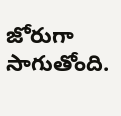జోరుగా సాగుతోంది.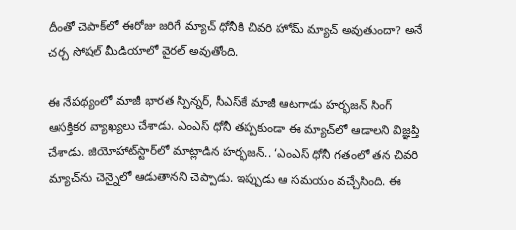దీంతో చెపాక్‌లో ఈరోజు జరిగే మ్యాచ్ ధోనీకి చివరి హోమ్ మ్యాచ్ అవుతుందా? అనే చర్చ సోషల్ మీడియాలో వైరల్ అవుతోంది.

ఈ నేపథ్యంలో మాజీ భారత స్పిన్నర్, సీఎస్‌కే మాజీ ఆటగాడు హర్భజన్ సింగ్ ఆసక్తికర వ్యాఖ్యలు చేశాడు. ఎంఎస్ ధోనీ తప్పకుండా ఈ మ్యాచ్‌లో ఆడాలని విజ్ఞప్తి చేశాడు. జియోహాట్‌స్టార్‌లో మాట్లాడిన హర్భజన్.. ‘ఎంఎస్ ధోనీ గతంలో తన చివరి మ్యాచ్‌ను చెన్నైలో ఆడుతానని చెప్పాడు. ఇప్పుడు ఆ సమయం వచ్చేసింది. ఈ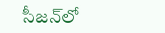సీజన్‌లో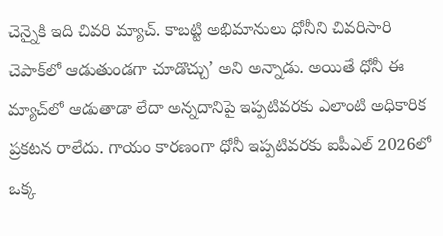చెన్నైకి ఇది చివరి మ్యాచ్. కాబట్టి అభిమానులు ధోనీని చివరిసారి చెపాక్‌లో ఆడుతుండగా చూడొచ్చు’ అని అన్నాడు. అయితే ధోనీ ఈ మ్యాచ్‌లో ఆడుతాడా లేదా అన్నదానిపై ఇప్పటివరకు ఎలాంటి అధికారిక ప్రకటన రాలేదు. గాయం కారణంగా ధోనీ ఇప్పటివరకు ఐపీఎల్ 2026లో ఒక్క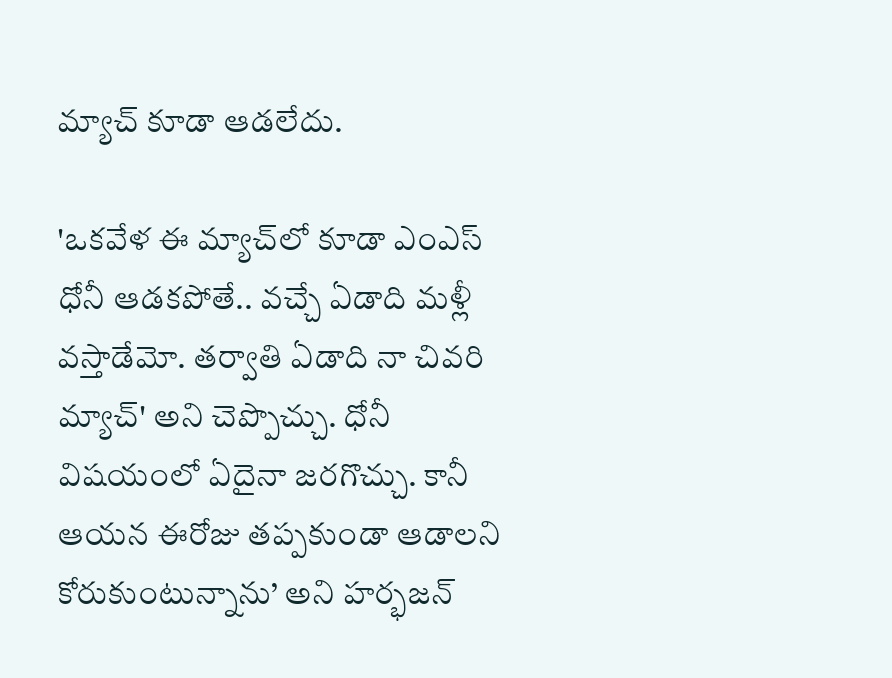మ్యాచ్ కూడా ఆడలేదు.

'ఒకవేళ ఈ మ్యాచ్‌లో కూడా ఎంఎస్ ధోనీ ఆడకపోతే.. వచ్చే ఏడాది మళ్లీ వస్తాడేమో. తర్వాతి ఏడాది నా చివరి మ్యాచ్' అని చెప్పొచ్చు. ధోనీ విషయంలో ఏదైనా జరగొచ్చు. కానీ ఆయన ఈరోజు తప్పకుండా ఆడాలని కోరుకుంటున్నాను’ అని హర్భజన్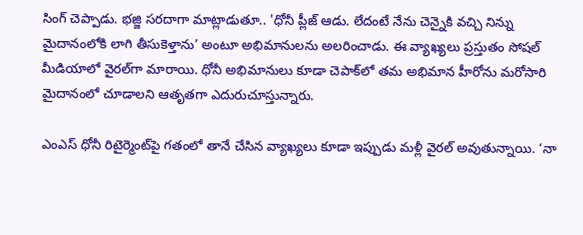సింగ్ చెప్పాడు. భజ్జి సరదాగా మాట్లాడుతూ.. 'ధోనీ ప్లీజ్ ఆడు. లేదంటే నేను చెన్నైకి వచ్చి నిన్ను మైదానంలోకి లాగి తీసుకెళ్తాను’ అంటూ అభిమానులను అలరించాడు. ఈ వ్యాఖ్యలు ప్రస్తుతం సోషల్ మీడియాలో వైరల్‌గా మారాయి. ధోనీ అభిమానులు కూడా చెపాక్‌లో తమ అభిమాన హీరోను మరోసారి మైదానంలో చూడాలని ఆతృతగా ఎదురుచూస్తున్నారు.

ఎంఎస్ ధోనీ రిటైర్మెంట్‌పై గతంలో తానే చేసిన వ్యాఖ్యలు కూడా ఇప్పుడు మళ్లీ వైరల్ అవుతున్నాయి. ‘నా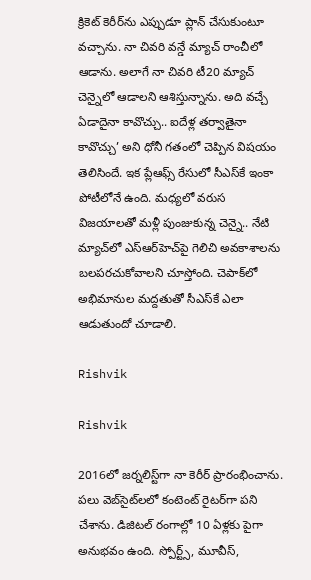క్రికెట్ కెరీర్‌ను ఎప్పుడూ ప్లాన్ చేసుకుంటూ వచ్చాను. నా చివరి వన్డే మ్యాచ్ రాంచీలో ఆడాను. అలాగే నా చివరి టీ20 మ్యాచ్ చెన్నైలో ఆడాలని ఆశిస్తున్నాను. అది వచ్చే ఏడాదైనా కావొచ్చు.. ఐదేళ్ల తర్వాతైనా కావొచ్చు’ అని ధోనీ గతంలో చెప్పిన విషయం తెలిసిందే. ఇక ప్లేఆఫ్స్ రేసులో సీఎస్‌కే ఇంకా పోటీలోనే ఉంది. మధ్యలో వరుస విజయాలతో మళ్లీ పుంజుకున్న చెన్నై.. నేటి మ్యాచ్‌లో ఎస్‌ఆర్‌హెచ్‌పై గెలిచి అవకాశాలను బలపరచుకోవాలని చూస్తోంది. చెపాక్‌లో అభిమానుల మద్దతుతో సీఎస్‌కే ఎలా ఆడుతుందో చూడాలి.

Rishvik

Rishvik

2016లో జర్నలిస్ట్‌గా నా కెరీర్ ప్రారంభించాను. పలు వెబ్‌సైట్‌లలో కంటెంట్ రైటర్‌గా పని చేశాను. డిజిటల్‌ రంగాల్లో 10 ఏళ్లకు పైగా అనుభవం ఉంది. స్పోర్ట్స్, మూవీస్,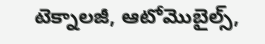టెక్నాలజీ, ఆటోమొబైల్స్,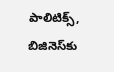పాలిటిక్స్, బిజినెస్‌కు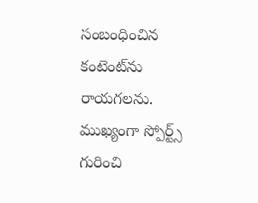సంబంధించిన కంటెంట్‌ను రాయగలను. ముఖ్యంగా స్పోర్ట్స్ గురించి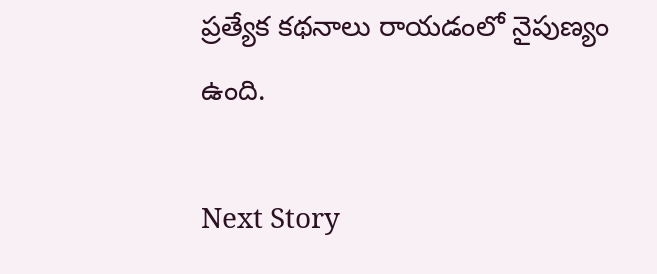ప్రత్యేక కథనాలు రాయడంలో నైపుణ్యం ఉంది.

Next Story